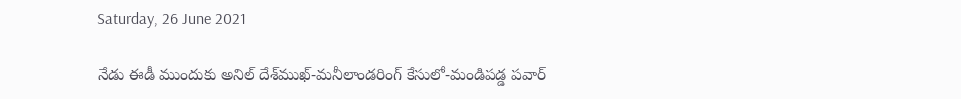Saturday, 26 June 2021

నేడు ఈడీ ముందుకు అనిల్‌ దేశ్‌ముఖ్‌-మనీలాండరింగ్‌ కేసులో-మండిపడ్డ పవార్‌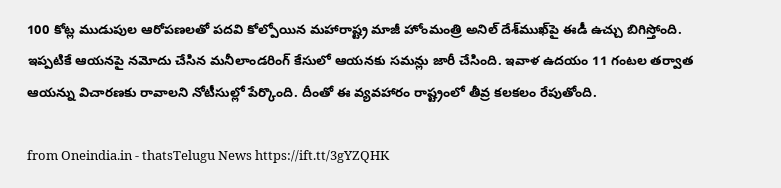100 కోట్ల ముడుపుల ఆరోపణలతో పదవి కోల్పోయిన మహారాష్ట్ర మాజీ హోంమంత్రి అనిల్‌ దేశ్‌ముఖ్‌పై ఈడీ ఉచ్చు బిగిస్తోంది. ఇప్పటికే ఆయనపై నమోదు చేసిన మనీలాండరింగ్ కేసులో ఆయనకు సమన్లు జారీ చేసింది. ఇవాళ ఉదయం 11 గంటల తర్వాత ఆయన్ను విచారణకు రావాలని నోటీసుల్లో పేర్కొంది. దీంతో ఈ వ్యవహారం రాష్ట్రంలో తీవ్ర కలకలం రేపుతోంది.

from Oneindia.in - thatsTelugu News https://ift.tt/3gYZQHK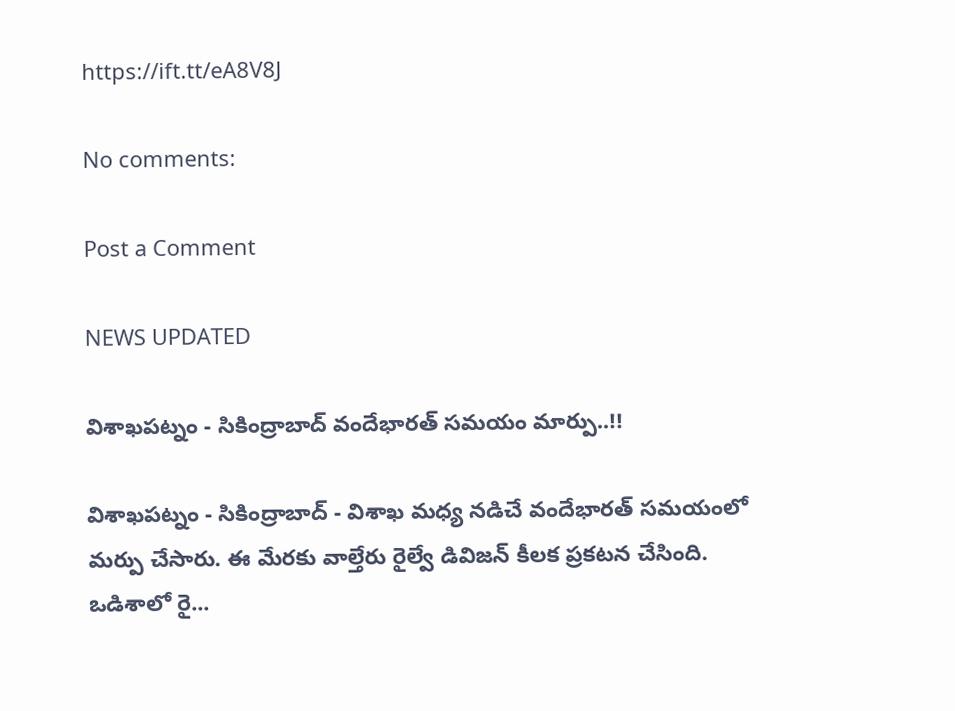https://ift.tt/eA8V8J

No comments:

Post a Comment

NEWS UPDATED

విశాఖపట్నం - సికింద్రాబాద్ వందేభారత్ సమయం మార్పు..!!

విశాఖపట్నం - సికింద్రాబాద్ - విశాఖ మధ్య నడిచే వందేభారత్ సమయంలో మర్పు చేసారు. ఈ మేరకు వాల్తేరు రైల్వే డివిజన్ కీలక ప్రకటన చేసింది. ఒడిశాలో రై...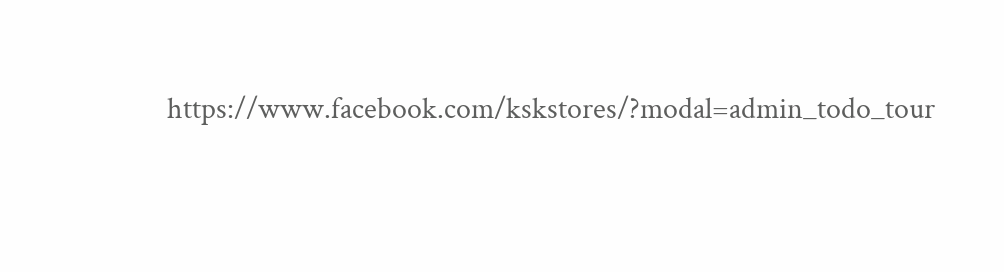https://www.facebook.com/kskstores/?modal=admin_todo_tour